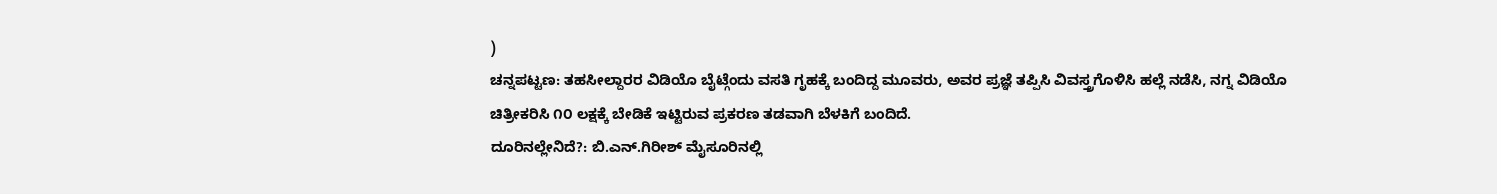)
ಚನ್ನಪಟ್ಟಣ: ತಹಸೀಲ್ದಾರರ ವಿಡಿಯೊ ಬೈಟ್ಗೆಂದು ವಸತಿ ಗೃಹಕ್ಕೆ ಬಂದಿದ್ದ ಮೂವರು, ಅವರ ಪ್ರಜ್ಞೆ ತಪ್ಪಿಸಿ ವಿವಸ್ತ್ರಗೊಳಿಸಿ ಹಲ್ಲೆ ನಡೆಸಿ, ನಗ್ನ ವಿಡಿಯೊ ಚಿತ್ರೀಕರಿಸಿ ೧೦ ಲಕ್ಷಕ್ಕೆ ಬೇಡಿಕೆ ಇಟ್ಟಿರುವ ಪ್ರಕರಣ ತಡವಾಗಿ ಬೆಳಕಿಗೆ ಬಂದಿದೆ.
ದೂರಿನಲ್ಲೇನಿದೆ?: ಬಿ.ಎನ್.ಗಿರೀಶ್ ಮೈಸೂರಿನಲ್ಲಿ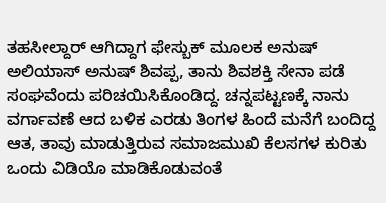ತಹಸೀಲ್ದಾರ್ ಆಗಿದ್ದಾಗ ಫೇಸ್ಬುಕ್ ಮೂಲಕ ಅನುಷ್ ಅಲಿಯಾಸ್ ಅನುಷ್ ಶಿವಪ್ಪ, ತಾನು ಶಿವಶಕ್ತಿ ಸೇನಾ ಪಡೆ ಸಂಘವೆಂದು ಪರಿಚಯಿಸಿಕೊಂಡಿದ್ದ. ಚನ್ನಪಟ್ಟಣಕ್ಕೆ ನಾನು ವರ್ಗಾವಣೆ ಆದ ಬಳಿಕ ಎರಡು ತಿಂಗಳ ಹಿಂದೆ ಮನೆಗೆ ಬಂದಿದ್ದ ಆತ, ತಾವು ಮಾಡುತ್ತಿರುವ ಸಮಾಜಮುಖಿ ಕೆಲಸಗಳ ಕುರಿತು ಒಂದು ವಿಡಿಯೊ ಮಾಡಿಕೊಡುವಂತೆ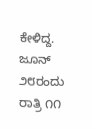ಕೇಳಿದ್ದ. ಜೂನ್ ೨೮ರಂದು ರಾತ್ರಿ ೧೧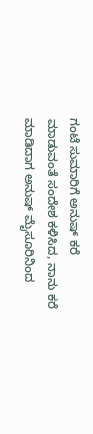ಗಂಟೆ ಸುಮಾರಿಗೆ ಅನುಷ್ ಕರೆ ಮಾಡುವಂತೆ ಸಂದೇಶ ಕಳಿಸಿದ, ನಾನು ಕರೆ ಮಾಡಿದಾಗ ಅನುಷ್ ಮೈಸೂರಿನಿಂದ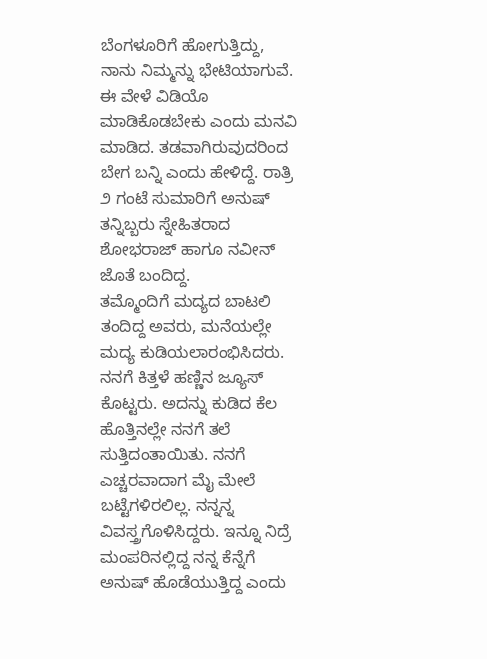ಬೆಂಗಳೂರಿಗೆ ಹೋಗುತ್ತಿದ್ದು, ನಾನು ನಿಮ್ಮನ್ನು ಭೇಟಿಯಾಗುವೆ. ಈ ವೇಳೆ ವಿಡಿಯೊ ಮಾಡಿಕೊಡಬೇಕು ಎಂದು ಮನವಿ ಮಾಡಿದ. ತಡವಾಗಿರುವುದರಿಂದ ಬೇಗ ಬನ್ನಿ ಎಂದು ಹೇಳಿದ್ದೆ. ರಾತ್ರಿ ೨ ಗಂಟೆ ಸುಮಾರಿಗೆ ಅನುಷ್ ತನ್ನಿಬ್ಬರು ಸ್ನೇಹಿತರಾದ ಶೋಭರಾಜ್ ಹಾಗೂ ನವೀನ್ ಜೊತೆ ಬಂದಿದ್ದ.
ತಮ್ಮೊಂದಿಗೆ ಮದ್ಯದ ಬಾಟಲಿ ತಂದಿದ್ದ ಅವರು, ಮನೆಯಲ್ಲೇ ಮದ್ಯ ಕುಡಿಯಲಾರಂಭಿಸಿದರು. ನನಗೆ ಕಿತ್ತಳೆ ಹಣ್ಣಿನ ಜ್ಯೂಸ್ ಕೊಟ್ಟರು. ಅದನ್ನು ಕುಡಿದ ಕೆಲ ಹೊತ್ತಿನಲ್ಲೇ ನನಗೆ ತಲೆ ಸುತ್ತಿದಂತಾಯಿತು. ನನಗೆ ಎಚ್ಚರವಾದಾಗ ಮೈ ಮೇಲೆ ಬಟ್ಟೆಗಳಿರಲಿಲ್ಲ. ನನ್ನನ್ನ ವಿವಸ್ತ್ರಗೊಳಿಸಿದ್ದರು. ಇನ್ನೂ ನಿದ್ರೆ ಮಂಪರಿನಲ್ಲಿದ್ದ ನನ್ನ ಕೆನ್ನೆಗೆ ಅನುಷ್ ಹೊಡೆಯುತ್ತಿದ್ದ ಎಂದು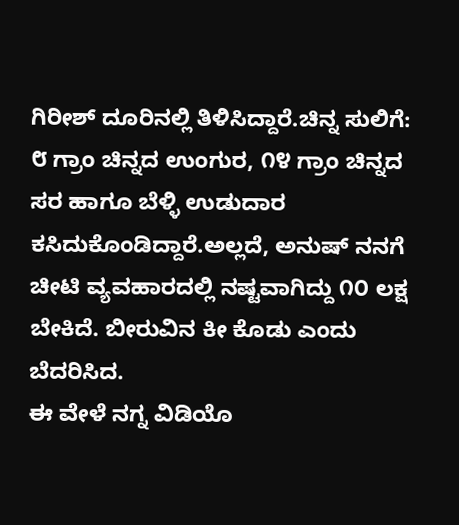ಗಿರೀಶ್ ದೂರಿನಲ್ಲಿ ತಿಳಿಸಿದ್ದಾರೆ.ಚಿನ್ನ ಸುಲಿಗೆ: ೮ ಗ್ರಾಂ ಚಿನ್ನದ ಉಂಗುರ, ೧೪ ಗ್ರಾಂ ಚಿನ್ನದ ಸರ ಹಾಗೂ ಬೆಳ್ಳಿ ಉಡುದಾರ ಕಸಿದುಕೊಂಡಿದ್ದಾರೆ.ಅಲ್ಲದೆ, ಅನುಷ್ ನನಗೆ ಚೀಟಿ ವ್ಯವಹಾರದಲ್ಲಿ ನಷ್ಟವಾಗಿದ್ದು ೧೦ ಲಕ್ಷ ಬೇಕಿದೆ. ಬೀರುವಿನ ಕೀ ಕೊಡು ಎಂದು ಬೆದರಿಸಿದ.
ಈ ವೇಳೆ ನಗ್ನ ವಿಡಿಯೊ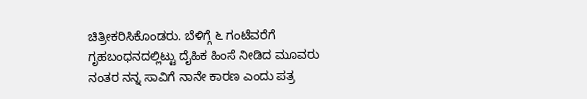ಚಿತ್ರೀಕರಿಸಿಕೊಂಡರು. ಬೆಳಿಗ್ಗೆ ೬ ಗಂಟೆವರೆಗೆ ಗೃಹಬಂಧನದಲ್ಲಿಟ್ಟು ದೈಹಿಕ ಹಿಂಸೆ ನೀಡಿದ ಮೂವರು ನಂತರ ನನ್ನ ಸಾವಿಗೆ ನಾನೇ ಕಾರಣ ಎಂದು ಪತ್ರ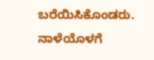ಬರೆಯಿಸಿಕೊಂಡರು. ನಾಳೆಯೊಳಗೆ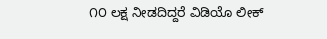೧೦ ಲಕ್ಷ ನೀಡದಿದ್ದರೆ ವಿಡಿಯೊ ಲೀಕ್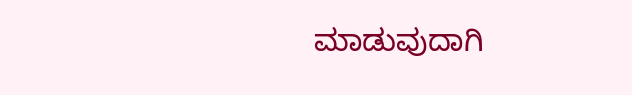ಮಾಡುವುದಾಗಿ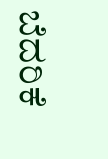ಬೆದರಿಕೆ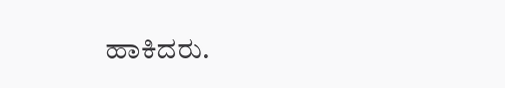ಹಾಕಿದರು.